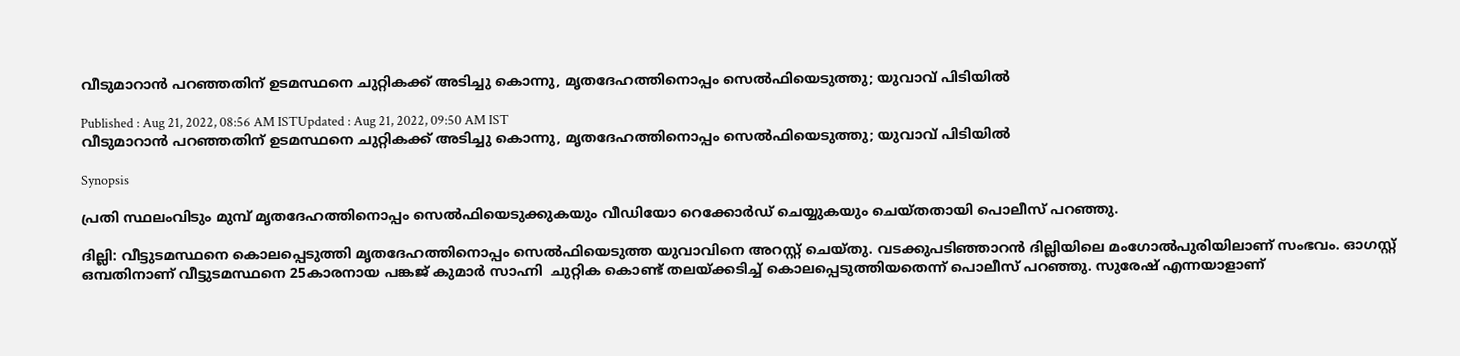വീടുമാറാൻ പറഞ്ഞതിന് ഉടമസ്ഥനെ ചുറ്റികക്ക് അടിച്ചു കൊന്നു, മൃതദേഹത്തിനൊപ്പം സെൽഫിയെടുത്തു; യുവാവ് പിടിയിൽ

Published : Aug 21, 2022, 08:56 AM ISTUpdated : Aug 21, 2022, 09:50 AM IST
വീടുമാറാൻ പറഞ്ഞതിന് ഉടമസ്ഥനെ ചുറ്റികക്ക് അടിച്ചു കൊന്നു, മൃതദേഹത്തിനൊപ്പം സെൽഫിയെടുത്തു; യുവാവ് പിടിയിൽ

Synopsis

പ്രതി സ്ഥലംവിടും മുമ്പ് മൃതദേഹത്തിനൊപ്പം സെൽഫിയെടുക്കുകയും വീഡിയോ റെക്കോർഡ് ചെയ്യുകയും ചെയ്തതായി പൊലീസ് പറഞ്ഞു.

ദില്ലി: വീട്ടുടമസ്ഥനെ കൊലപ്പെടുത്തി മൃതദേഹത്തിനൊപ്പം സെൽഫിയെടുത്ത യുവാവിനെ അറസ്റ്റ് ചെയ്തു. വടക്കുപടിഞ്ഞാറൻ ദില്ലിയിലെ മംഗോൽപുരിയിലാണ് സംഭവം. ഓഗസ്റ്റ് ഒമ്പതിനാണ് വീട്ടുടമസ്ഥനെ 25കാരനായ പങ്കജ് കുമാർ സാഹ്നി  ചുറ്റിക കൊണ്ട് തലയ്ക്കടിച്ച് കൊലപ്പെടുത്തിയതെന്ന് പൊലീസ് പറഞ്ഞു. സുരേഷ് എന്നയാളാണ്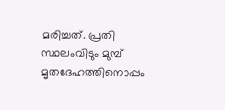മരിച്ചത്. പ്രതി സ്ഥലംവിടും മുമ്പ് മൃതദേഹത്തിനൊപ്പം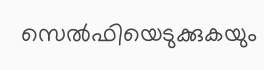സെൽഫിയെടുക്കുകയും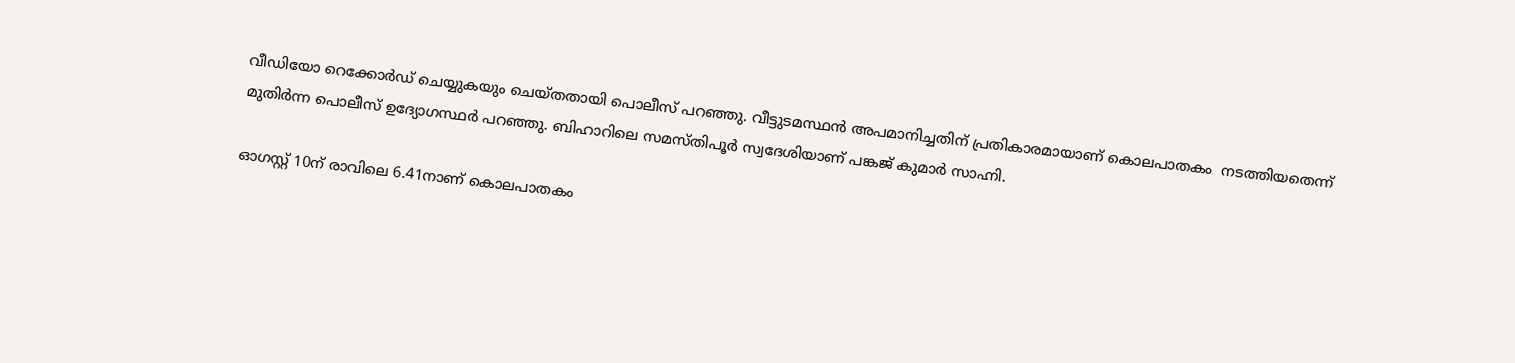വീഡിയോ റെക്കോർഡ് ചെയ്യുകയും ചെയ്തതായി പൊലീസ് പറഞ്ഞു. വീട്ടുടമസ്ഥൻ അപമാനിച്ചതിന് പ്രതികാരമായാണ് കൊലപാതകം  നടത്തിയതെന്ന് മുതിർന്ന പൊലീസ് ഉദ്യോഗസ്ഥർ പറഞ്ഞു. ബിഹാറിലെ സമസ്തിപൂർ സ്വദേശിയാണ് പങ്കജ് കുമാർ സാഹ്നി.

ഓഗസ്റ്റ് 10ന് രാവിലെ 6.41നാണ് കൊലപാതകം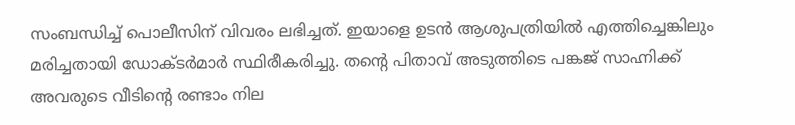സംബന്ധിച്ച് പൊലീസിന് വിവരം ലഭിച്ചത്. ഇയാളെ ഉടൻ ആശുപത്രിയിൽ എത്തിച്ചെങ്കിലും മരിച്ചതായി ഡോക്ടർമാർ സ്ഥിരീകരിച്ചു. തന്റെ പിതാവ് അടുത്തിടെ പങ്കജ് സാഹ്നിക്ക് അവരുടെ വീടിന്റെ രണ്ടാം നില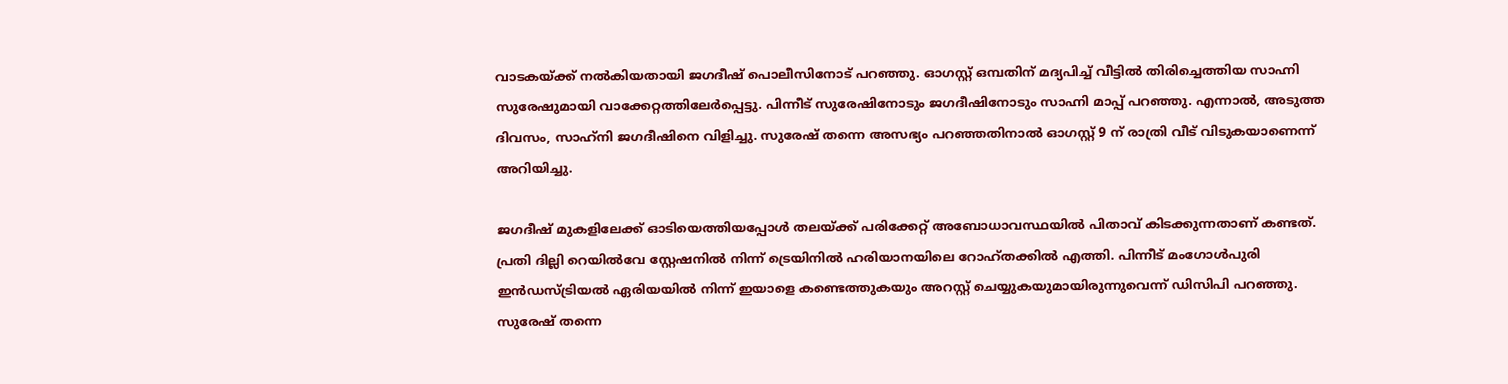വാടകയ്ക്ക് നൽകിയതായി ജഗദീഷ് പൊലീസിനോട് പറഞ്ഞു. ഓഗസ്റ്റ് ഒമ്പതിന് മദ്യപിച്ച് വീട്ടിൽ തിരിച്ചെത്തിയ സാഹ്നി സുരേഷുമായി വാക്കേറ്റത്തിലേർപ്പെട്ടു. പിന്നീട് സുരേഷിനോടും ജഗദീഷിനോടും സാഹ്നി മാപ്പ് പറഞ്ഞു. എന്നാൽ, അടുത്ത ദിവസം, സാഹ്‌നി ജഗദീഷിനെ വിളിച്ചു. സുരേഷ് തന്നെ അസഭ്യം പറഞ്ഞതിനാൽ ഓഗസ്റ്റ് 9 ന് രാത്രി വീട് വിടുകയാണെന്ന് അറി‌യിച്ചു.

ജഗദീഷ് മുകളിലേക്ക് ഓടിയെത്തിയപ്പോൾ തലയ്ക്ക് പരിക്കേറ്റ് അബോധാവസ്ഥയിൽ പിതാവ് കിടക്കുന്നതാണ് കണ്ടത്. പ്രതി ദില്ലി റെയിൽവേ സ്റ്റേഷനിൽ നിന്ന് ട്രെയിനിൽ ഹരിയാനയിലെ റോഹ്തക്കിൽ എത്തി. പിന്നീട് മംഗോൾപുരി ഇൻഡസ്ട്രിയൽ ഏരിയയിൽ നിന്ന് ഇയാളെ കണ്ടെത്തുകയും അറസ്റ്റ് ചെയ്യുകയുമായിരുന്നുവെന്ന് ഡിസിപി പറഞ്ഞു. സുരേഷ് തന്നെ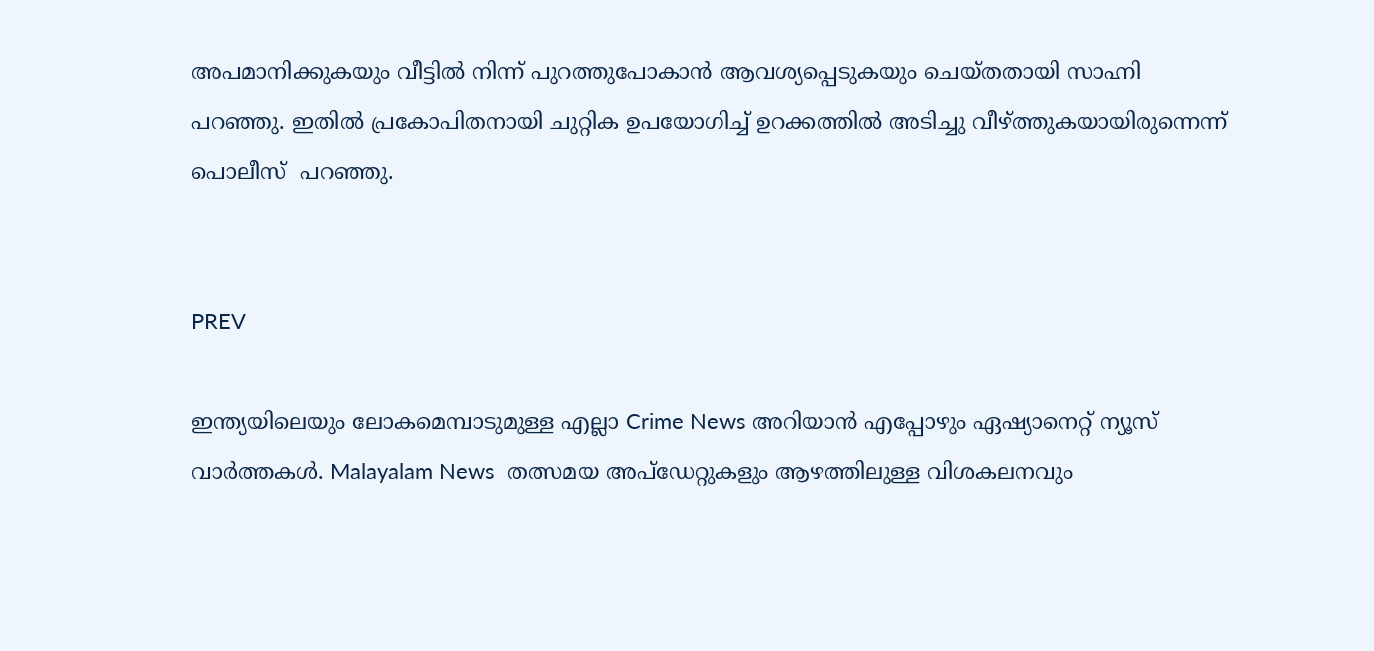അപമാനിക്കുകയും വീട്ടിൽ നിന്ന് പുറത്തുപോകാൻ ആവശ്യപ്പെടുകയും ചെയ്തതായി സാഹ്നി പറഞ്ഞു. ഇതിൽ പ്രകോപിതനായി ചുറ്റിക ഉപയോഗിച്ച് ഉറക്കത്തിൽ അടിച്ചു വീഴ്ത്തുകയായിരുന്നെന്ന്  പൊലീസ്  പറഞ്ഞു.


PREV

ഇന്ത്യയിലെയും ലോകമെമ്പാടുമുള്ള എല്ലാ Crime News അറിയാൻ എപ്പോഴും ഏഷ്യാനെറ്റ് ന്യൂസ് വാർത്തകൾ. Malayalam News  തത്സമയ അപ്‌ഡേറ്റുകളും ആഴത്തിലുള്ള വിശകലനവും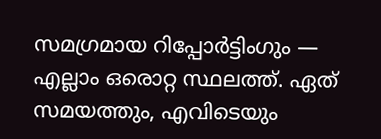സമഗ്രമായ റിപ്പോർട്ടിംഗും — എല്ലാം ഒരൊറ്റ സ്ഥലത്ത്. ഏത് സമയത്തും, എവിടെയും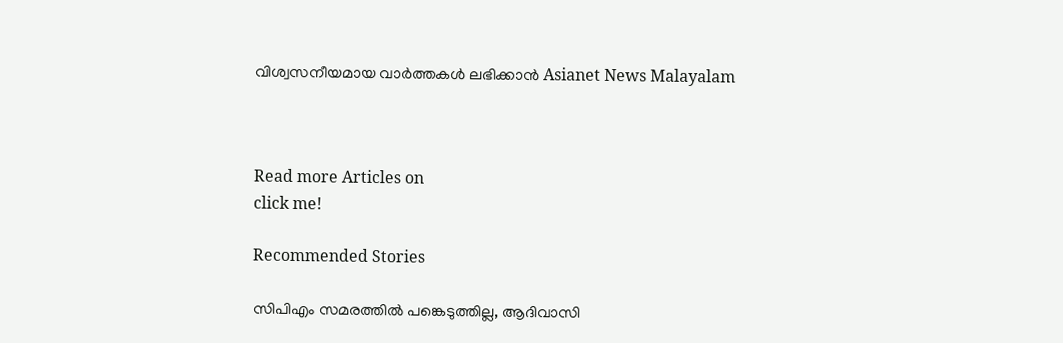വിശ്വസനീയമായ വാർത്തകൾ ലഭിക്കാൻ Asianet News Malayalam



Read more Articles on
click me!

Recommended Stories

സിപിഎം സമരത്തിൽ പങ്കെടുത്തില്ല, ആദിവാസി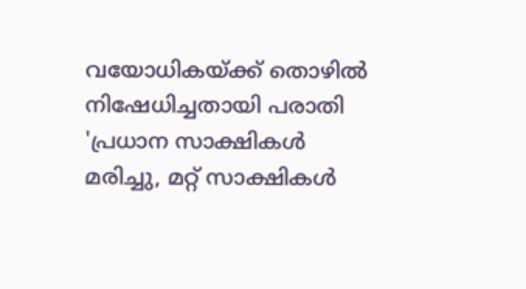വയോധികയ്ക്ക് തൊഴിൽ നിഷേധിച്ചതായി പരാതി
'പ്രധാന സാക്ഷികൾ മരിച്ചു, മറ്റ് സാക്ഷികൾ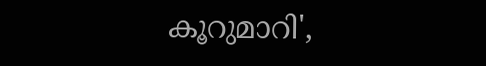കൂറുമാറി',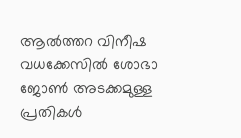ആൽത്തറ വിനീഷ വധക്കേസിൽ ശോഭാ ജോൺ അടക്കമുള്ള പ്രതികൾ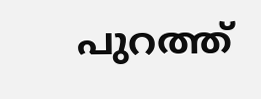പുറത്ത്